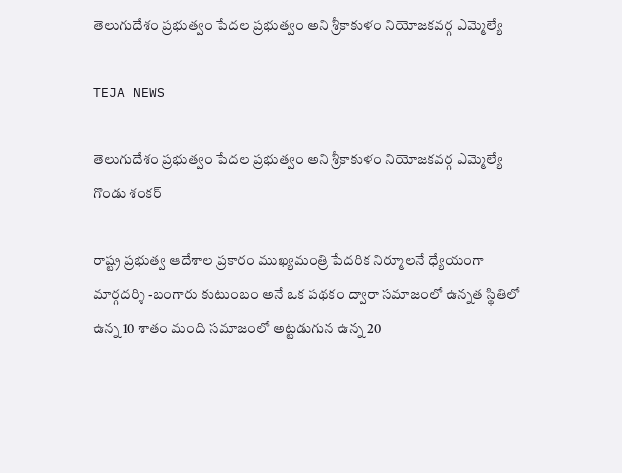తెలుగుదేశం ప్రభుత్వం పేదల ప్రభుత్వం అని శ్రీకాకుళం నియోజకవర్గ ఎమ్మెల్యే

TEJA NEWS

తెలుగుదేశం ప్రభుత్వం పేదల ప్రభుత్వం అని శ్రీకాకుళం నియోజకవర్గ ఎమ్మెల్యే గొండు శంకర్

రాష్ట్ర ప్రభుత్వ ఆదేశాల ప్రకారం ముఖ్యమంత్రి పేదరిక నిర్మూలనే ధ్యేయంగా మార్గదర్శి -బంగారు కుటుంబం అనే ఒక పథకం ద్వారా సమాజంలో ఉన్నత స్థితిలో ఉన్న 10 శాతం మంది సమాజంలో అట్టడుగున ఉన్న 20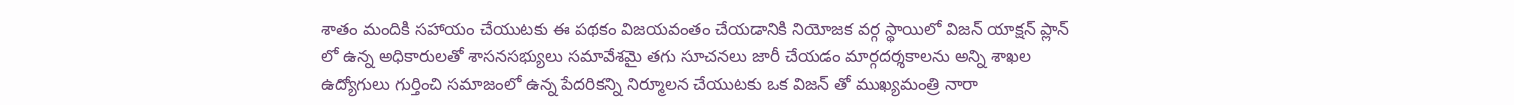శాతం మందికి సహాయం చేయుటకు ఈ పథకం విజయవంతం చేయడానికి నియోజక వర్గ స్థాయిలో విజన్ యాక్షన్ ప్లాన్ లో ఉన్న అధికారులతో శాసనసభ్యులు సమావేశమై తగు సూచనలు జారీ చేయడం మార్గదర్శకాలను అన్ని శాఖల ఉద్యోగులు గుర్తించి సమాజంలో ఉన్న పేదరికన్ని నిర్మూలన చేయుటకు ఒక విజన్ తో ముఖ్యమంత్రి నారా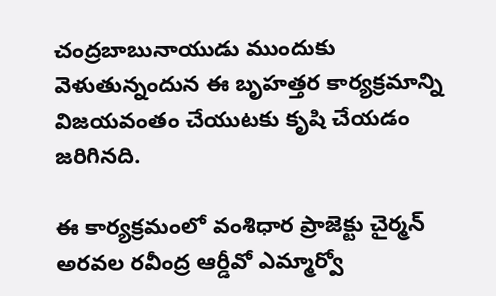చంద్రబాబునాయుడు ముందుకు వెళుతున్నందున ఈ బృహత్తర కార్యక్రమాన్ని విజయవంతం చేయుటకు కృషి చేయడం జరిగినది.

ఈ కార్యక్రమంలో వంశిధార ప్రాజెక్టు చైర్మన్ అరవల రవీంద్ర ఆర్డీవో ఎమ్మార్వో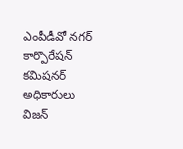ఎంపీడీవో నగర్ కార్పొరేషన్ కమిషనర్ అధికారులు విజన్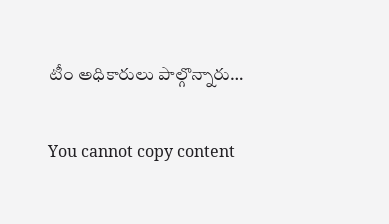టీం అధికారులు పాల్గొన్నారు…

You cannot copy content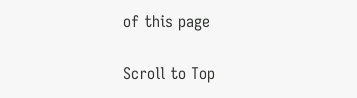of this page

Scroll to Top